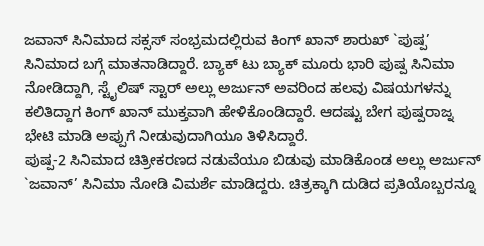ಜವಾನ್ ಸಿನಿಮಾದ ಸಕ್ಸಸ್ ಸಂಭ್ರಮದಲ್ಲಿರುವ ಕಿಂಗ್ ಖಾನ್ ಶಾರುಖ್ `ಪುಷ್ಪ’ ಸಿನಿಮಾದ ಬಗ್ಗೆ ಮಾತನಾಡಿದ್ದಾರೆ. ಬ್ಯಾಕ್ ಟು ಬ್ಯಾಕ್ ಮೂರು ಭಾರಿ ಪುಷ್ಪ ಸಿನಿಮಾ ನೋಡಿದ್ದಾಗಿ, ಸ್ಟೈಲಿಷ್ ಸ್ಟಾರ್ ಅಲ್ಲು ಅರ್ಜುನ್ ಅವರಿಂದ ಹಲವು ವಿಷಯಗಳನ್ನು ಕಲಿತಿದ್ದಾಗ ಕಿಂಗ್ ಖಾನ್ ಮುಕ್ತವಾಗಿ ಹೇಳಿಕೊಂಡಿದ್ದಾರೆ. ಆದಷ್ಟು ಬೇಗ ಪುಷ್ಪರಾಜ್ನ ಭೇಟಿ ಮಾಡಿ ಅಪ್ಪುಗೆ ನೀಡುವುದಾಗಿಯೂ ತಿಳಿಸಿದ್ದಾರೆ.
ಪುಷ್ಪ-2 ಸಿನಿಮಾದ ಚಿತ್ರೀಕರಣದ ನಡುವೆಯೂ ಬಿಡುವು ಮಾಡಿಕೊಂಡ ಅಲ್ಲು ಅರ್ಜುನ್ `ಜವಾನ್’ ಸಿನಿಮಾ ನೋಡಿ ವಿಮರ್ಶೆ ಮಾಡಿದ್ದರು. ಚಿತ್ರಕ್ಕಾಗಿ ದುಡಿದ ಪ್ರತಿಯೊಬ್ಬರನ್ನೂ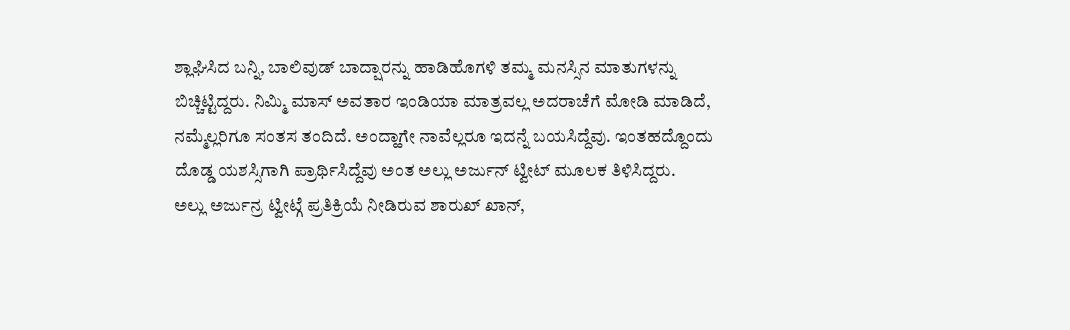ಶ್ಲಾಘಿಸಿದ ಬನ್ನಿ, ಬಾಲಿವುಡ್ ಬಾದ್ಷಾರನ್ನು ಹಾಡಿಹೊಗಳಿ ತಮ್ಮ ಮನಸ್ಸಿನ ಮಾತುಗಳನ್ನು ಬಿಚ್ಚಿಟ್ಟಿದ್ದರು. ನಿಮ್ಮಿ ಮಾಸ್ ಅವತಾರ ಇಂಡಿಯಾ ಮಾತ್ರವಲ್ಲ ಅದರಾಚೆಗೆ ಮೋಡಿ ಮಾಡಿದೆ, ನಮ್ಮೆಲ್ಲರಿಗೂ ಸಂತಸ ತಂದಿದೆ. ಅಂದ್ಹಾಗೇ ನಾವೆಲ್ಲರೂ ಇದನ್ನೆ ಬಯಸಿದ್ದೆವು. ಇಂತಹದ್ದೊಂದು ದೊಡ್ಡ ಯಶಸ್ಸಿಗಾಗಿ ಪ್ರಾರ್ಥಿಸಿದ್ದೆವು ಅಂತ ಅಲ್ಲು ಅರ್ಜುನ್ ಟ್ವೀಟ್ ಮೂಲಕ ತಿಳಿಸಿದ್ದರು.
ಅಲ್ಲು ಅರ್ಜುನ್ರ ಟ್ವೀಟ್ಗೆ ಪ್ರತಿಕ್ರಿಯೆ ನೀಡಿರುವ ಶಾರುಖ್ ಖಾನ್,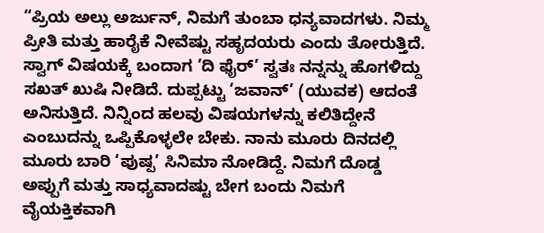“ಪ್ರಿಯ ಅಲ್ಲು ಅರ್ಜುನ್, ನಿಮಗೆ ತುಂಬಾ ಧನ್ಯವಾದಗಳು. ನಿಮ್ಮ ಪ್ರೀತಿ ಮತ್ತು ಹಾರೈಕೆ ನೀವೆಷ್ಟು ಸಹೃದಯರು ಎಂದು ತೋರುತ್ತಿದೆ. ಸ್ವಾಗ್ ವಿಷಯಕ್ಕೆ ಬಂದಾಗ ‘ದಿ ಫೈರ್’ ಸ್ವತಃ ನನ್ನನ್ನು ಹೊಗಳಿದ್ದು ಸಖತ್ ಖುಷಿ ನೀಡಿದೆ. ದುಪ್ಪಟ್ಟು ‘ಜವಾನ್’ (ಯುವಕ) ಆದಂತೆ ಅನಿಸುತ್ತಿದೆ. ನಿನ್ನಿಂದ ಹಲವು ವಿಷಯಗಳನ್ನು ಕಲಿತಿದ್ದೇನೆ ಎಂಬುದನ್ನು ಒಪ್ಪಿಕೊಳ್ಳಲೇ ಬೇಕು. ನಾನು ಮೂರು ದಿನದಲ್ಲಿ ಮೂರು ಬಾರಿ ‘ಪುಷ್ಪ’ ಸಿನಿಮಾ ನೋಡಿದ್ದೆ. ನಿಮಗೆ ದೊಡ್ಡ ಅಪ್ಪುಗೆ ಮತ್ತು ಸಾಧ್ಯವಾದಷ್ಟು ಬೇಗ ಬಂದು ನಿಮಗೆ ವೈಯಕ್ತಿಕವಾಗಿ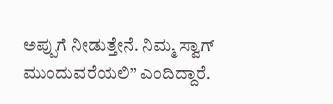ಅಪ್ಪುಗೆ ನೀಡುತ್ತೇನೆ. ನಿಮ್ಮ ಸ್ವಾಗ್ ಮುಂದುವರೆಯಲಿ” ಎಂದಿದ್ದಾರೆ.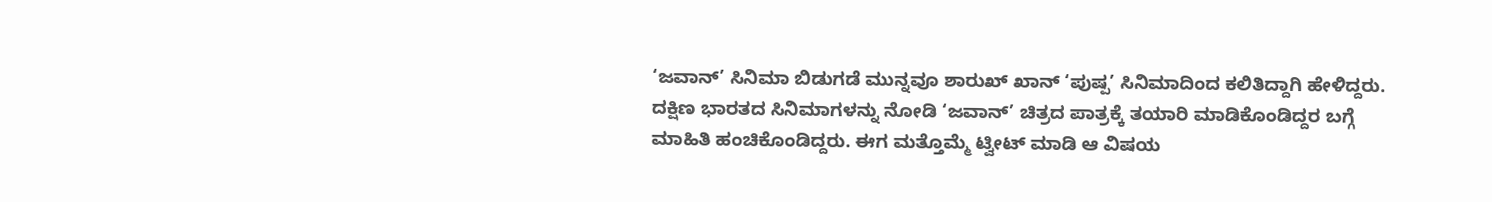‘ಜವಾನ್’ ಸಿನಿಮಾ ಬಿಡುಗಡೆ ಮುನ್ನವೂ ಶಾರುಖ್ ಖಾನ್ ‘ಪುಷ್ಪ’ ಸಿನಿಮಾದಿಂದ ಕಲಿತಿದ್ದಾಗಿ ಹೇಳಿದ್ದರು. ದಕ್ಷಿಣ ಭಾರತದ ಸಿನಿಮಾಗಳನ್ನು ನೋಡಿ ‘ಜವಾನ್’ ಚಿತ್ರದ ಪಾತ್ರಕ್ಕೆ ತಯಾರಿ ಮಾಡಿಕೊಂಡಿದ್ದರ ಬಗ್ಗೆ ಮಾಹಿತಿ ಹಂಚಿಕೊಂಡಿದ್ದರು. ಈಗ ಮತ್ತೊಮ್ಮೆ ಟ್ವೀಟ್ ಮಾಡಿ ಆ ವಿಷಯ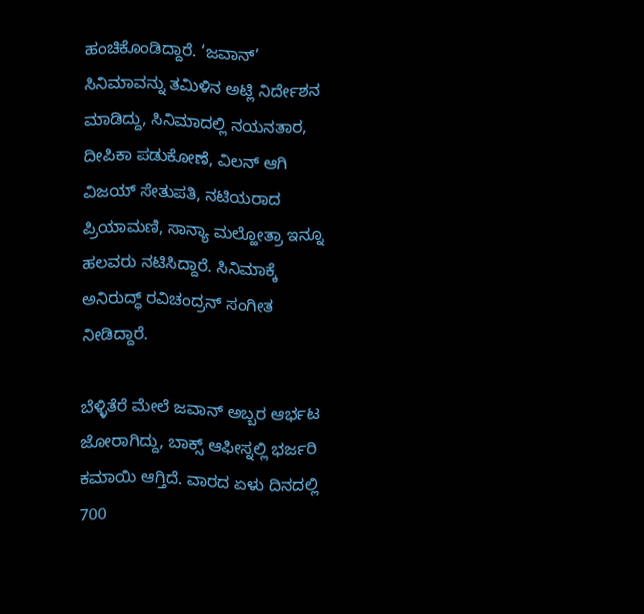ಹಂಚಿಕೊಂಡಿದ್ದಾರೆ. ‘ಜವಾನ್’ ಸಿನಿಮಾವನ್ನು ತಮಿಳಿನ ಅಟ್ಲಿ ನಿರ್ದೇಶನ ಮಾಡಿದ್ದು, ಸಿನಿಮಾದಲ್ಲಿ ನಯನತಾರ, ದೀಪಿಕಾ ಪಡುಕೋಣೆ, ವಿಲನ್ ಆಗಿ ವಿಜಯ್ ಸೇತುಪತಿ, ನಟಿಯರಾದ ಪ್ರಿಯಾಮಣಿ, ಸಾನ್ಯಾ ಮಲ್ಹೋತ್ರಾ ಇನ್ನೂ ಹಲವರು ನಟಿಸಿದ್ದಾರೆ. ಸಿನಿಮಾಕ್ಕೆ ಅನಿರುದ್ಧ್ ರವಿಚಂದ್ರನ್ ಸಂಗೀತ ನೀಡಿದ್ದಾರೆ.

ಬೆಳ್ಳಿತೆರೆ ಮೇಲೆ ಜವಾನ್ ಅಬ್ಬರ ಆರ್ಭಟ ಜೋರಾಗಿದ್ದು, ಬಾಕ್ಸ್ ಆಫೀಸ್ನಲ್ಲಿ ಭರ್ಜರಿ ಕಮಾಯಿ ಆಗ್ತಿದೆ. ವಾರದ ಏಳು ದಿನದಲ್ಲಿ 700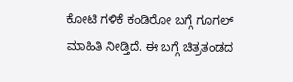ಕೋಟಿ ಗಳಿಕೆ ಕಂಡಿರೋ ಬಗ್ಗೆ ಗೂಗಲ್ ಮಾಹಿತಿ ನೀಡ್ತಿದೆ. ಈ ಬಗ್ಗೆ ಚಿತ್ರತಂಡದ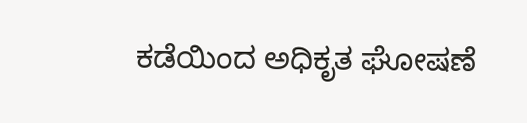ಕಡೆಯಿಂದ ಅಧಿಕೃತ ಘೋಷಣೆ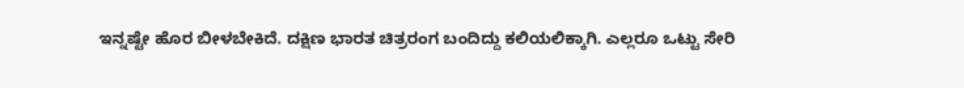ಇನ್ನಷ್ಟೇ ಹೊರ ಬೀಳಬೇಕಿದೆ. ದಕ್ಷಿಣ ಭಾರತ ಚಿತ್ರರಂಗ ಬಂದಿದ್ದು ಕಲಿಯಲಿಕ್ಕಾಗಿ. ಎಲ್ಲರೂ ಒಟ್ಟು ಸೇರಿ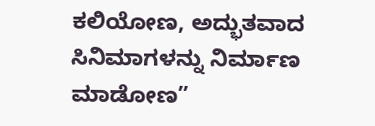ಕಲಿಯೋಣ, ಅದ್ಭುತವಾದ ಸಿನಿಮಾಗಳನ್ನು ನಿರ್ಮಾಣ ಮಾಡೋಣ”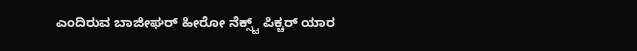ಎಂದಿರುವ ಬಾಜೀಘರ್ ಹೀರೋ ನೆಕ್ಸ್ಟ್ ಪಿಕ್ಚರ್ ಯಾರ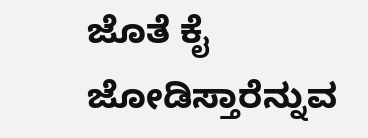ಜೊತೆ ಕೈ ಜೋಡಿಸ್ತಾರೆನ್ನುವ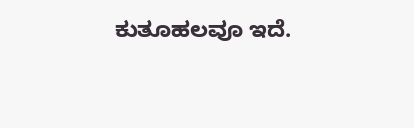ಕುತೂಹಲವೂ ಇದೆ.